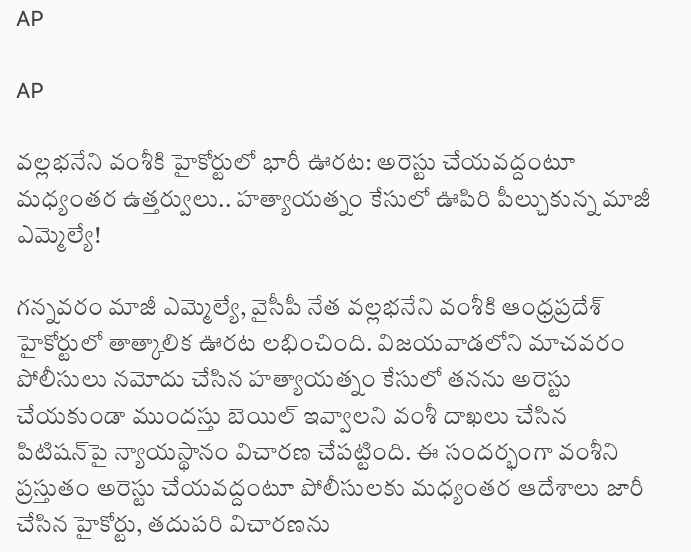AP

AP

వల్లభనేని వంశీకి హైకోర్టులో భారీ ఊరట: అరెస్టు చేయవద్దంటూ మధ్యంతర ఉత్తర్వులు.. హత్యాయత్నం కేసులో ఊపిరి పీల్చుకున్న మాజీ ఎమ్మెల్యే!

గన్నవరం మాజీ ఎమ్మెల్యే, వైసీపీ నేత వల్లభనేని వంశీకి ఆంధ్రప్రదేశ్ హైకోర్టులో తాత్కాలిక ఊరట లభించింది. విజయవాడలోని మాచవరం పోలీసులు నమోదు చేసిన హత్యాయత్నం కేసులో తనను అరెస్టు చేయకుండా ముందస్తు బెయిల్ ఇవ్వాలని వంశీ దాఖలు చేసిన పిటిషన్‌పై న్యాయస్థానం విచారణ చేపట్టింది. ఈ సందర్భంగా వంశీని ప్రస్తుతం అరెస్టు చేయవద్దంటూ పోలీసులకు మధ్యంతర ఆదేశాలు జారీ చేసిన హైకోర్టు, తదుపరి విచారణను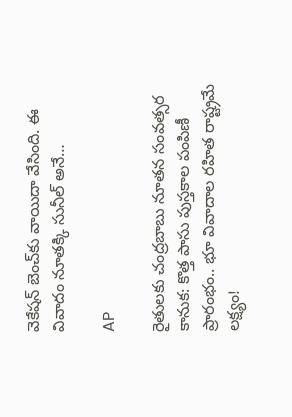వెకేషన్ బెంచ్‌కు వాయిదా వేసింది. ఈ వివాదం నూతక్కి సునీల్ అనే…

AP

రైతులకు చంద్రబాబు నూతన సంవత్సర కానుక: కొత్త పాసు పుస్తకాల పంపిణీ ప్రారంభం.. భూ వివాదాల రహిత రాష్ట్రమే లక్ష్యం!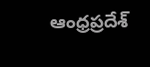ఆంధ్రప్రదేశ్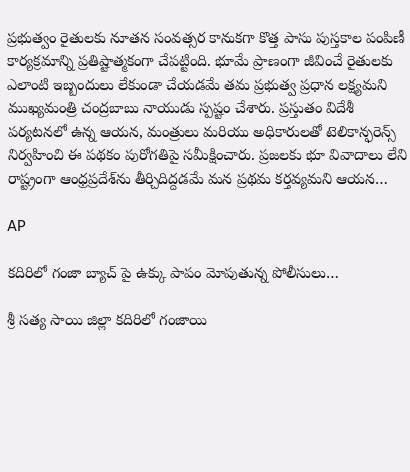ప్రభుత్వం రైతులకు నూతన సంవత్సర కానుకగా కొత్త పాసు పుస్తకాల పంపిణీ కార్యక్రమాన్ని ప్రతిష్టాత్మకంగా చేపట్టింది. భూమే ప్రాణంగా జీవించే రైతులకు ఎలాంటి ఇబ్బందులు లేకుండా చేయడమే తమ ప్రభుత్వ ప్రధాన లక్ష్యమని ముఖ్యమంత్రి చంద్రబాబు నాయుడు స్పష్టం చేశారు. ప్రస్తుతం విదేశీ పర్యటనలో ఉన్న ఆయన, మంత్రులు మరియు అధికారులతో టెలికాన్ఫరెన్స్ నిర్వహించి ఈ పథకం పురోగతిపై సమీక్షించారు. ప్రజలకు భూ వివాదాలు లేని రాష్ట్రంగా ఆంధ్రప్రదేశ్‌ను తీర్చిదిద్దడమే మన ప్రథమ కర్తవ్యమని ఆయన…

AP

కదిరిలో గంజా బ్యాచ్ పై ఉక్కు పాపం మోపుతున్న పోలీసులు…

శ్రీ సత్య సాయి జిల్లా కదిరిలో గంజాయి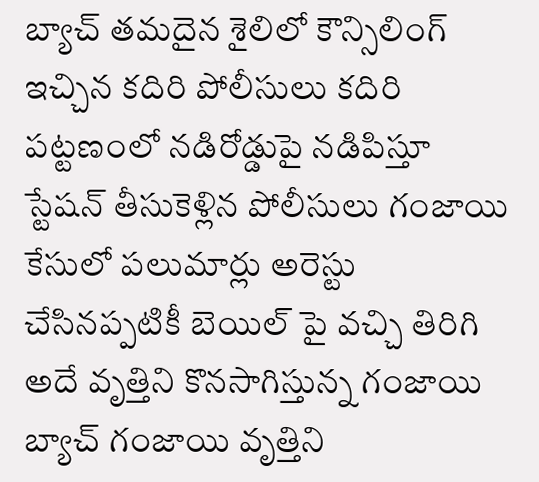బ్యాచ్ తమదైన శైలిలో కౌన్సిలింగ్ ఇచ్చిన కదిరి పోలీసులు కదిరి పట్టణంలో నడిరోడ్డుపై నడిపిస్తూ స్టేషన్ తీసుకెళ్లిన పోలీసులు గంజాయి కేసులో పలుమార్లు అరెస్టు చేసినప్పటికీ బెయిల్ పై వచ్చి తిరిగి అదే వృత్తిని కొనసాగిస్తున్న గంజాయి బ్యాచ్ గంజాయి వృత్తిని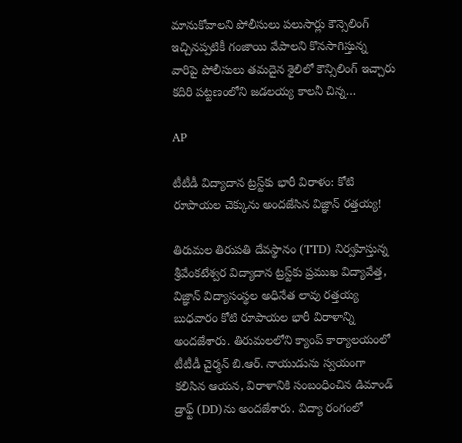మానుకోవాలని పోలీసులు పలుసార్లు కౌన్సెలింగ్ ఇచ్చినప్పటికీ గంజాయి వేపాలని కొనసాగిస్తున్న వారిపై పోలీసులు తమదైన శైలిలో కౌన్సిలింగ్ ఇచ్చారు కదిరి పట్టణంలోని జడలయ్య కాలనీ చిన్న…

AP

టీటీడీ విద్యాదాన ట్రస్ట్‌కు భారీ విరాళం: కోటి రూపాయల చెక్కును అందజేసిన విజ్ఞాన్‌ రత్తయ్య!

తిరుమల తిరుపతి దేవస్థానం (TTD) నిర్వహిస్తున్న శ్రీవేంకటేశ్వర విద్యాదాన ట్రస్ట్‌కు ప్రముఖ విద్యావేత్త, విజ్ఞాన్‌ విద్యాసంస్థల అధినేత లావు రత్తయ్య బుధవారం కోటి రూపాయల భారీ విరాళాన్ని అందజేశారు. తిరుమలలోని క్యాంప్ కార్యాలయంలో టీటీడీ చైర్మన్ బి.ఆర్. నాయుడును స్వయంగా కలిసిన ఆయన, విరాళానికి సంబంధించిన డిమాండ్ డ్రాఫ్ట్ (DD)ను అందజేశారు. విద్యా రంగంలో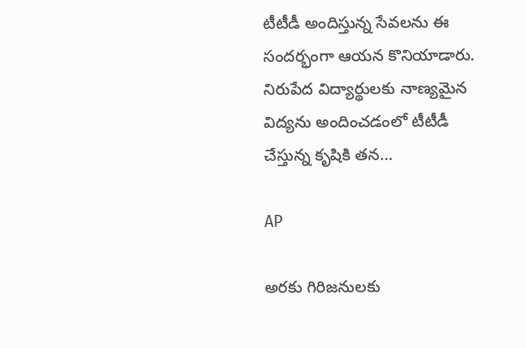టీటీడీ అందిస్తున్న సేవలను ఈ సందర్భంగా ఆయన కొనియాడారు. నిరుపేద విద్యార్థులకు నాణ్యమైన విద్యను అందించడంలో టీటీడీ చేస్తున్న కృషికి తన…

AP

అరకు గిరిజనులకు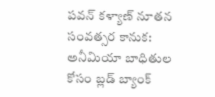పవన్ కళ్యాణ్ నూతన సంవత్సర కానుక: అనీమియా బాధితుల కోసం బ్లడ్ బ్యాంక్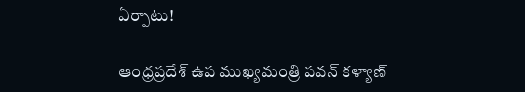ఏర్పాటు!

ఆంధ్రప్రదేశ్ ఉప ముఖ్యమంత్రి పవన్ కళ్యాణ్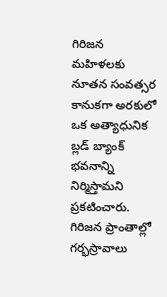గిరిజన మహిళలకు నూతన సంవత్సర కానుకగా అరకులో ఒక అత్యాధునిక బ్లడ్ బ్యాంక్ భవనాన్ని నిర్మిస్తామని ప్రకటించారు. గిరిజన ప్రాంతాల్లో గర్భస్రావాలు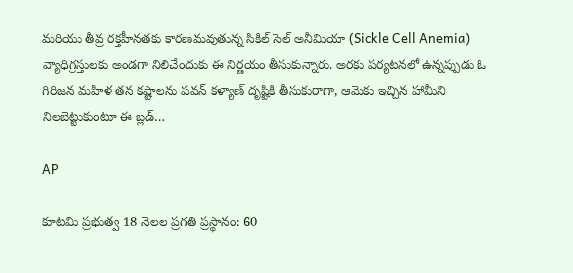మరియు తీవ్ర రక్తహీనతకు కారణమవుతున్న సికిల్ సెల్ అనీమియా (Sickle Cell Anemia) వ్యాధిగ్రస్తులకు అండగా నిలిచేందుకు ఈ నిర్ణయం తీసుకున్నారు. అరకు పర్యటనలో ఉన్నప్పుడు ఓ గిరిజన మహిళ తన కష్టాలను పవన్ కళ్యాణ్ దృష్టికి తీసుకురాగా, ఆమెకు ఇచ్చిన హామీని నిలబెట్టుకుంటూ ఈ బ్లడ్…

AP

కూటమి ప్రభుత్వ 18 నెలల ప్రగతి ప్రస్థానం: 60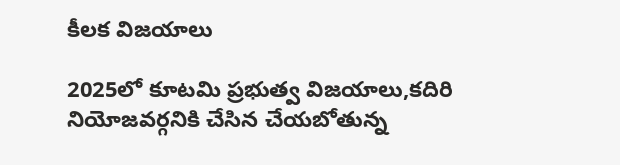కీలక విజయాలు

2025లో కూటమి ప్రభుత్వ విజయాలు,కదిరి నియోజవర్గనికి చేసిన చేయబోతున్న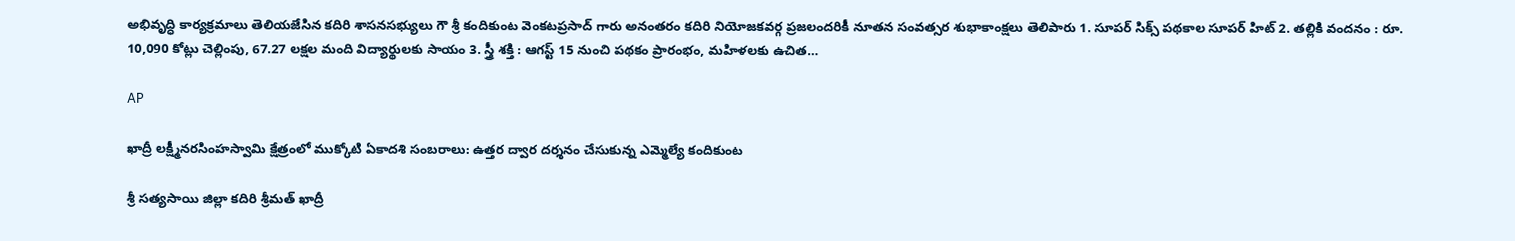అభివృద్ధి కార్యక్రమాలు తెలియజేసిన కదిరి శాసనసభ్యులు గౌ శ్రీ కందికుంట వెంకటప్రసాద్ గారు అనంతరం కదిరి నియోజకవర్గ ప్రజలందరికీ నూతన సంవత్సర శుభాకాంక్షలు తెలిపారు 1. సూపర్ సిక్స్ పథకాల సూపర్ హిట్ 2. తల్లికి వందనం : రూ. 10,090 కోట్లు చెల్లింపు, 67.27 లక్షల మంది విద్యార్థులకు సాయం 3. స్త్రీ శక్తి : ఆగస్ట్ 15 నుంచి పథకం ప్రారంభం, మహిళలకు ఉచిత…

AP

ఖాద్రీ లక్ష్మీనరసింహస్వామి క్షేత్రంలో ముక్కోటి ఏకాదశి సంబరాలు: ఉత్తర ద్వార దర్శనం చేసుకున్న ఎమ్మెల్యే కందికుంట

శ్రీ సత్యసాయి జిల్లా కదిరి శ్రీమత్ ఖాద్రీ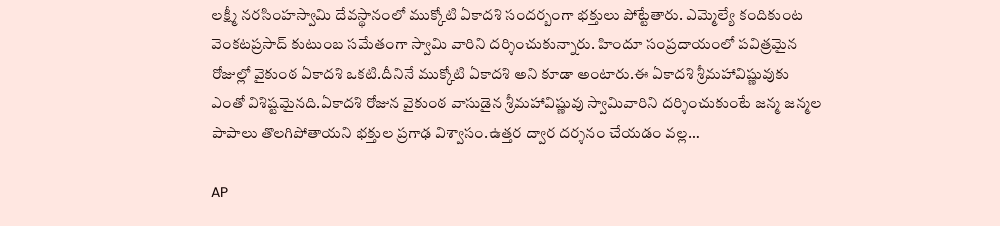లక్ష్మీ నరసింహస్వామి దేవస్థానంలో ముక్కోటి ఏకాదశి సందర్బంగా భక్తులు పోట్టేతారు. ఎమ్మెల్యే కందికుంట వెంకటప్రసాద్ కుటుంబ సమేతంగా స్వామి వారిని దర్శించుకున్నారు. హిందూ సంప్రదాయంలో పవిత్రమైన రోజుల్లో వైకుంఠ ఏకాదశి ఒకటి.దీనినే ముక్కోటి ఏకాదశి అని కూడా అంటారు.ఈ ఏకాదశి శ్రీమహావిష్ణువుకు ఎంతో విశిష్టమైనది.ఏకాదశి రోజున వైకుంఠ వాసుడైన శ్రీమహావిష్ణువు స్వామివారిని దర్శించుకుంటే జన్మ జన్మల పాపాలు తొలగిపోతాయని భక్తుల ప్రగాఢ విశ్వాసం.ఉత్తర ద్వార దర్శనం చేయడం వల్ల…

AP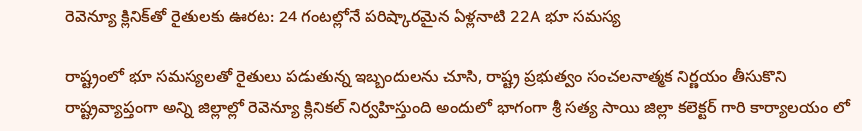రెవెన్యూ క్లినిక్‌తో రైతులకు ఊరట: 24 గంటల్లోనే పరిష్కారమైన ఏళ్లనాటి 22A భూ సమస్య

రాష్ట్రంలో భూ సమస్యలతో రైతులు పడుతున్న ఇబ్బందులను చూసి, రాష్ట్ర ప్రభుత్వం సంచలనాత్మక నిర్ణయం తీసుకొని రాష్ట్రవ్యాప్తంగా అన్ని జిల్లాల్లో రెవెన్యూ క్లినికల్ నిర్వహిస్తుంది అందులో భాగంగా శ్రీ సత్య సాయి జిల్లా కలెక్టర్ గారి కార్యాలయం లో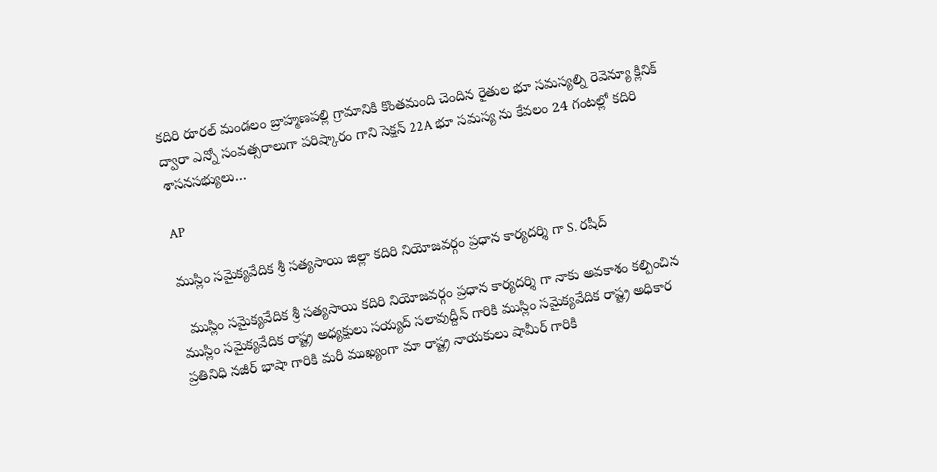కదిరి రూరల్ మండలం బ్రాహ్మణపల్లి గ్రామానికి కొంతమంది చెందిన రైతుల భూ సమస్యల్ని రెవెన్యూ క్లినిక్ ద్వారా ఎన్నో సంవత్సరాలుగా పరిష్కారం గాని సెక్షన్ 22A భూ సమస్య ను కేవలం 24 గంటల్లో కదిరి శాసనసభ్యులు…

AP

ముస్లిం సమైక్యవేదిక శ్రీ సత్యసాయి జిల్లా కదిరి నియోజవర్గం ప్రధాన కార్యదర్శి గా S. రషీద్

  ముస్లిం సమైక్యవేదిక శ్రీ సత్యసాయి కదిరి నియోజవర్గం ప్రధాన కార్యదర్శి గా నాకు అవకాశం కల్పించిన ముస్లిం సమైక్యవేదిక రాష్ట్ర అధ్యక్షులు సయ్యద్ సలావుద్దీన్ గారికి ముస్లిం సమైక్యవేదిక రాష్ట్ర అధికార ప్రతినిధి నజీర్ భాషా గారికి మరీ ముఖ్యంగా మా రాష్ట్ర నాయకులు షామీర్ గారికి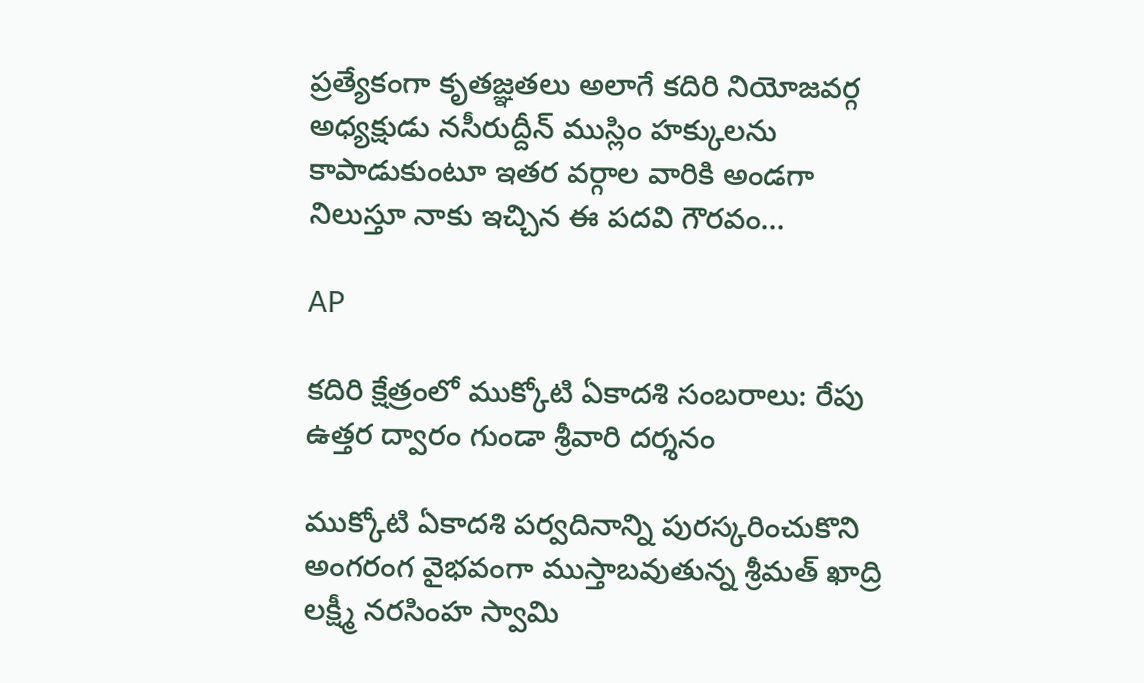ప్రత్యేకంగా కృతజ్ఞతలు అలాగే కదిరి నియోజవర్గ అధ్యక్షుడు నసీరుద్దీన్ ముస్లిం హక్కులను కాపాడుకుంటూ ఇతర వర్గాల వారికి అండగా నిలుస్తూ నాకు ఇచ్చిన ఈ పదవి గౌరవం…

AP

కదిరి క్షేత్రంలో ముక్కోటి ఏకాదశి సంబరాలు: రేపు ఉత్తర ద్వారం గుండా శ్రీవారి దర్శనం

ముక్కోటి ఏకాదశి పర్వదినాన్ని పురస్కరించుకొని అంగరంగ వైభవంగా ముస్తాబవుతున్న శ్రీమత్ ఖాద్రి లక్ష్మీ నరసింహ స్వామి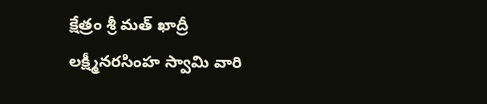క్షేత్రం శ్రీ మత్ ఖాద్రీ లక్ష్మీనరసింహ స్వామి వారి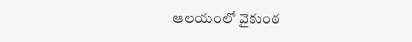ఆలయంలో వైకుంఠ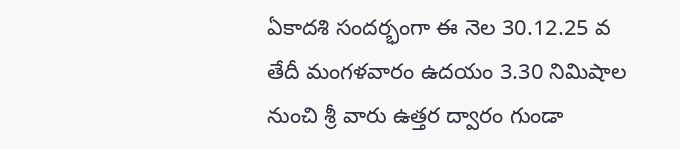ఏకాదశి సందర్భంగా ఈ నెల 30.12.25 వ తేదీ మంగళవారం ఉదయం 3.30 నిమిషాల నుంచి శ్రీ వారు ఉత్తర ద్వారం గుండా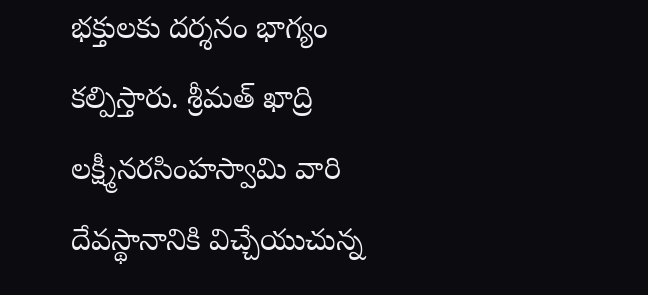భక్తులకు దర్శనం భాగ్యం కల్పిస్తారు. శ్రీమత్ ఖాద్రి లక్ష్మీనరసింహస్వామి వారి దేవస్థానానికి విచ్చేయుచున్న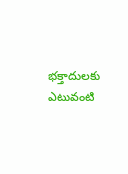భక్తాదులకు ఎటువంటి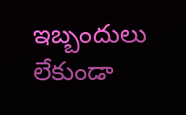ఇబ్బందులు లేకుండా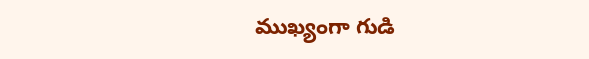ముఖ్యంగా గుడి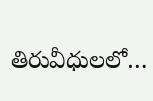తిరువీధులలో…